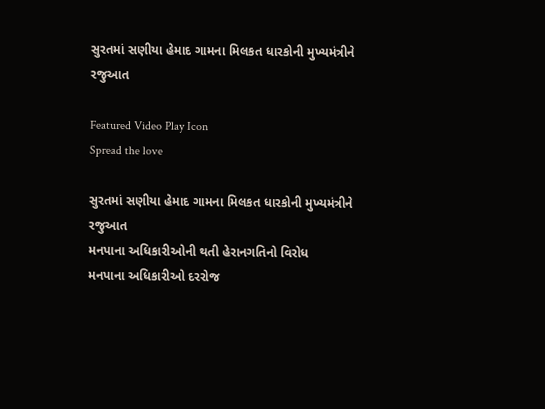સુરતમાં સણીયા હેમાદ ગામના મિલકત ધારકોની મુખ્યમંત્રીને રજુઆત

Featured Video Play Icon
Spread the love

સુરતમાં સણીયા હેમાદ ગામના મિલકત ધારકોની મુખ્યમંત્રીને રજુઆત
મનપાના અધિકારીઓની થતી હેરાનગતિનો વિરોધ
મનપાના અધિકારીઓ દરરોજ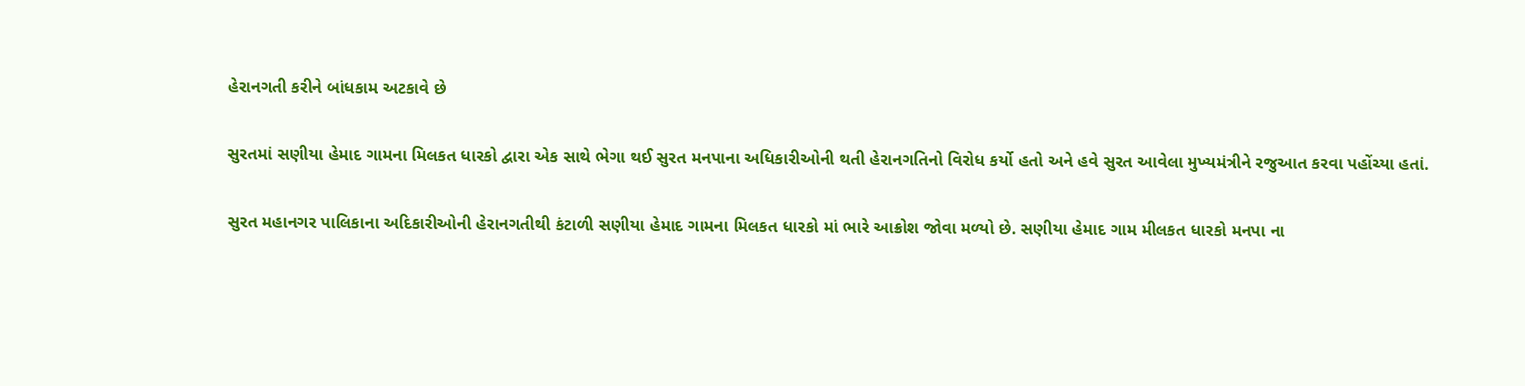હેરાનગતી કરીને બાંધકામ અટકાવે છે

સુરતમાં સણીયા હેમાદ ગામના મિલકત ધારકો દ્વારા એક સાથે ભેગા થઈ સુરત મનપાના અધિકારીઓની થતી હેરાનગતિનો વિરોધ કર્યો હતો અને હવે સુરત આવેલા મુખ્યમંત્રીને રજુઆત કરવા પહોંચ્યા હતાં.

સુરત મહાનગર પાલિકાના અદિકારીઓની હેરાનગતીથી કંટાળી સણીયા હેમાદ ગામના મિલકત ધારકો માં ભારે આક્રોશ જોવા મળ્યો છે. સણીયા હેમાદ ગામ મીલકત ધારકો મનપા ના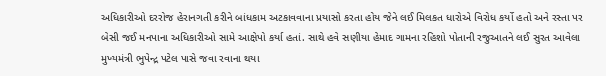અધિકારીઓ દરરોજ હેરાનગતી કરીને બાંધકામ અટકાવવાના પ્રયાસો કરતા હોય જેને લઈ મિલકત ધારોએ વિરોધ કર્યો હતો અને રસ્તા પર બેસી જઈ મનપાના અધિકારીઓ સામે આક્ષેપો કર્યા હતાં. સાથે હવે સણીયા હેમાદ ગામના રહિશો પોતાની રજુઆતને લઈ સુરત આવેલા મુખ્યમંત્રી ભુપેન્દ્ર પટેલ પાસે જવા રવાના થયા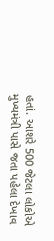હતાં. આશરે 500 જેટલા લોકોએ મુખ્યમંત્રી પાસે જતા પહેલા દેખાવ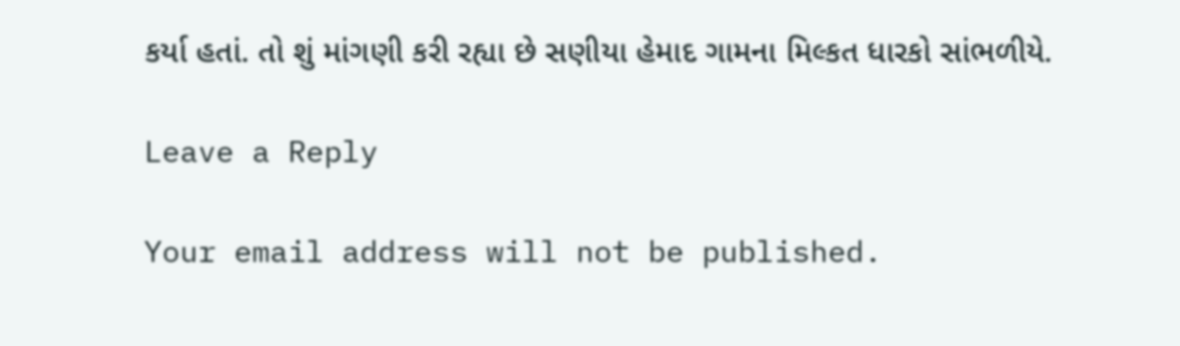કર્યા હતાં. તો શું માંગણી કરી રહ્યા છે સણીયા હેમાદ ગામના મિલ્કત ધારકો સાંભળીયે.

Leave a Reply

Your email address will not be published.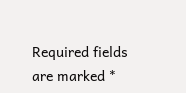Required fields are marked *